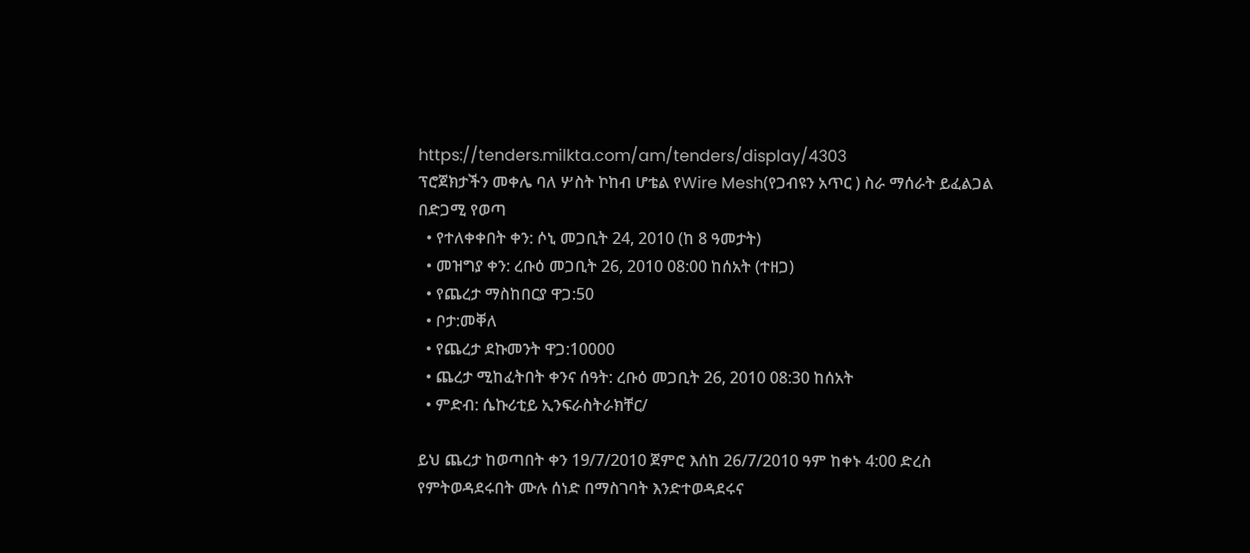https://tenders.milkta.com/am/tenders/display/4303
ፕሮጀክታችን መቀሌ ባለ ሦስት ኮከብ ሆቴል የWire Mesh(የጋብዩን አጥር ) ስራ ማሰራት ይፈልጋል በድጋሚ የወጣ
  • የተለቀቀበት ቀን: ሶኒ መጋቢት 24, 2010 (ከ 8 ዓመታት)
  • መዝግያ ቀን: ረቡዕ መጋቢት 26, 2010 08:00 ከሰአት (ተዘጋ)
  • የጨረታ ማስከበርያ ዋጋ:50
  • ቦታ:መቐለ
  • የጨረታ ደኩመንት ዋጋ:10000
  • ጨረታ ሚከፈትበት ቀንና ሰዓት: ረቡዕ መጋቢት 26, 2010 08:30 ከሰአት
  • ምድብ: ሴኩሪቲይ ኢንፍራስትራክቸር/

ይህ ጨረታ ከወጣበት ቀን 19/7/2010 ጀምሮ እሰከ 26/7/2010 ዓም ከቀኑ 4:00 ድረስ የምትወዳደሩበት ሙሉ ሰነድ በማስገባት እንድተወዳደሩና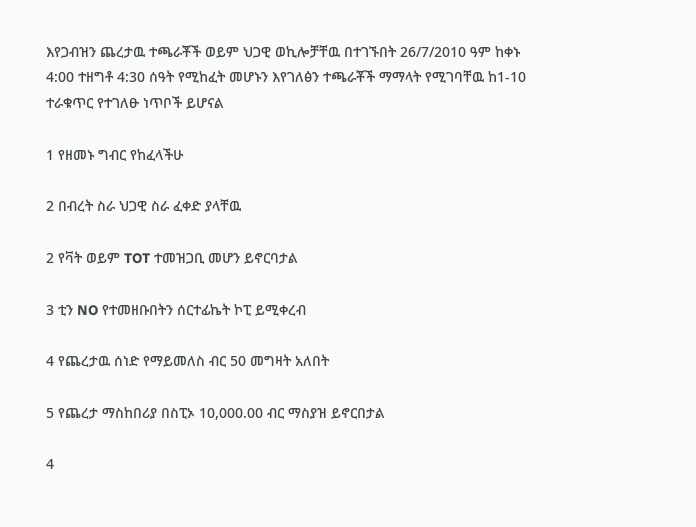እየጋብዝን ጨረታዉ ተጫራቾች ወይም ህጋዊ ወኪሎቻቸዉ በተገኙበት 26/7/2010 ዓም ከቀኑ 4:00 ተዘግቶ 4:30 ሰዓት የሚከፈት መሆኑን እየገለፅን ተጫራቾች ማማላት የሚገባቸዉ ከ1-10 ተራቁጥር የተገለፁ ነጥቦች ይሆናል

1 የዘመኑ ግብር የከፈላችሁ

2 በብረት ስራ ህጋዊ ስራ ፈቀድ ያላቸዉ

2 የቫት ወይም TOT ተመዝጋቢ መሆን ይኖርባታል

3 ቲን NO የተመዘቡበትን ሰርተፊኬት ኮፒ ይሚቀረብ

4 የጨረታዉ ሰነድ የማይመለስ ብር 50 መግዛት አለበት

5 የጨረታ ማስከበሪያ በስፒኦ 10,000.00 ብር ማስያዝ ይኖርበታል

4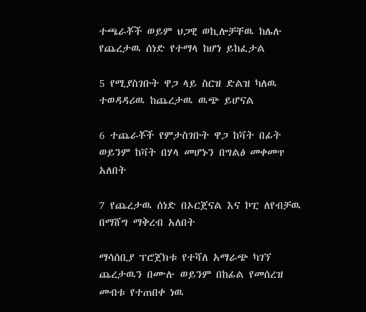ተጫራቾች ወይም ህጋዊ ወኪሎቻቸዉ ከሌሉ የጨረታዉ ሰነድ የተማላ ከሆነ ይከፈታል

5 የሚያስገቡት ዋጋ ላይ ስርዝ ድልዝ ካለዉ ተወዳዳሪዉ ከጨረታዉ ዉጭ ይሆናል

6 ተጨራቾች የምታስገቡት ዋጋ ከቫት በፊት ወይንም ከቫት በሃላ መሆኑን በግልፅ መቀመጥ አለበት

7 የጨረታዉ ሰነድ በኦርጀናል እና ኮፒ ለየብቻዉ በማሸግ ማቅረብ አለበት

ማሳሰቢያ ፕሮጀክቱ የተሻለ አማራጭ ካገኘ ጨረታዉን በሙሉ ወይንም በከፊል የመሰረዝ መብቱ የተጠበቀ ነዉ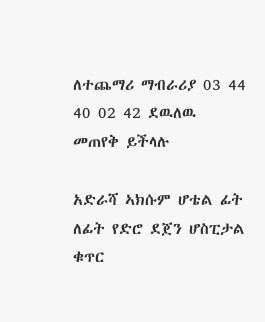ለተጨማሪ ማብራሪያ 03 44 40 02 42 ደዉለዉ መጠየቅ ይችላሉ

አድራሻ ኣክሱም ሆቴል ፊት ለፊት የድሮ ደጀን ሆስፒታል ቁጥር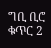ግቢ ቢሮ ቁጥር 2